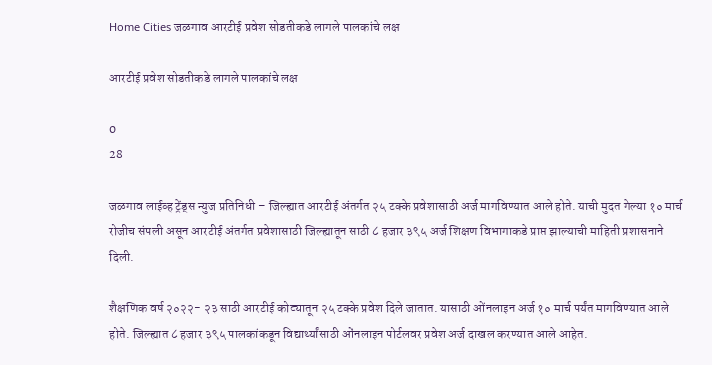Home Cities जळगाव आरटीई प्रवेश सोडतीकडे लागले पालकांचे लक्ष

आरटीई प्रवेश सोडतीकडे लागले पालकांचे लक्ष

0
28

जळगाव लाईव्ह ट्रेंड्स न्युज प्रतिनिधी – जिल्ह्यात आरटीई अंतर्गत २५ टक्के प्रवेशासाठी अर्ज मागविण्यात आले होते. याची मुदत गेल्या १० मार्च रोजीच संपली असून आरटीई अंतर्गत प्रवेशासाठी जिल्ह्यातून साठी ८ हजार ३९५ अर्ज शिक्षण विभागाकडे प्राप्त झाल्याची माहिती प्रशासनाने दिली.

शैक्षणिक वर्ष २०२२- २३ साठी आरटीई कोट्यातून २५ टक्के प्रवेश दिले जातात. यासाठी ओंनलाइन अर्ज १० मार्च पर्यंत मागविण्यात आले होते. जिल्ह्यात ८ हजार ३९५ पालकांकडून विद्यार्थ्यांसाठी ओंनलाइन पोर्टलवर प्रवेश अर्ज दाखल करण्यात आले आहेत.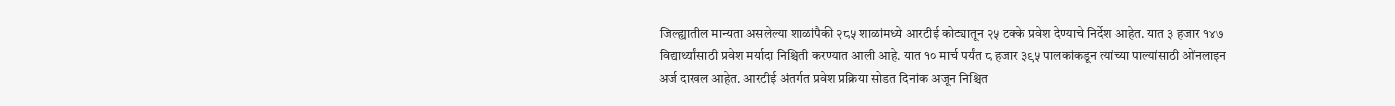जिल्ह्यातील मान्यता असलेल्या शाळांपैकी २८५ शाळांमध्ये आरटीई कोट्यातून २५ टक्के प्रवेश देण्याचे निर्देश आहेत. यात ३ हजार १४७ विद्यार्थ्यांसाठी प्रवेश मर्यादा निश्चिती करण्यात आली आहे. यात १० मार्च पर्यंत ८ हजार ३९५ पालकांकडून त्यांच्या पाल्यांसाठी ओंनलाइन अर्ज दाखल आहेत. आरटीई अंतर्गत प्रवेश प्रक्रिया सोडत दिनांक अजून निश्चित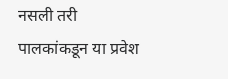नसली तरी पालकांकडून या प्रवेश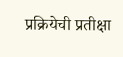प्रक्रियेची प्रतीक्षा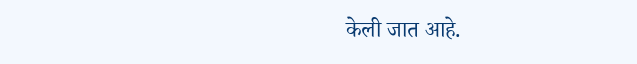केली जात आहे.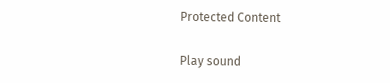Protected Content

Play sound